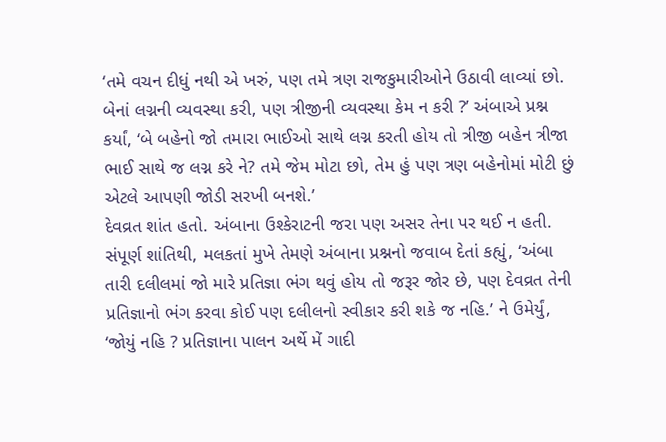‘તમે વચન દીધું નથી એ ખરું, પણ તમે ત્રણ રાજકુમારીઓને ઉઠાવી લાવ્યાં છો. બેનાં લગ્નની વ્યવસ્થા કરી, પણ ત્રીજીની વ્યવસ્થા કેમ ન કરી ?’ અંબાએ પ્રશ્ન કર્યાં, ‘બે બહેનો જો તમારા ભાઈઓ સાથે લગ્ન કરતી હોય તો ત્રીજી બહેન ત્રીજા ભાઈ સાથે જ લગ્ન કરે ને? તમે જેમ મોટા છો, તેમ હું પણ ત્રણ બહેનોમાં મોટી છું એટલે આપણી જોડી સરખી બનશે.’
દેવવ્રત શાંત હતો. અંબાના ઉશ્કેરાટની જરા પણ અસર તેના પર થઈ ન હતી. સંપૂર્ણ શાંતિથી, મલકતાં મુખે તેમણે અંબાના પ્રશ્નનો જવાબ દેતાં કહ્યું, ‘અંબા તારી દલીલમાં જો મારે પ્રતિજ્ઞા ભંગ થવું હોય તો જરૂર જોર છે, પણ દેવવ્રત તેની પ્રતિજ્ઞાનો ભંગ કરવા કોઈ પણ દલીલનો સ્વીકાર કરી શકે જ નહિ.’ ને ઉમેર્યું, ‘જોયું નહિ ? પ્રતિજ્ઞાના પાલન અર્થે મેં ગાદી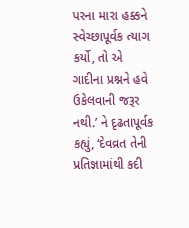પરના મારા હક્કને સ્વેચ્છાપૂર્વક ત્યાગ કર્યો, તો એ ગાદીના પ્રશ્નને હવે ઉકેલવાની જરૂર નથી.’ ને દૃઢતાપૂર્વક કહ્યું, ‘દેવવ્રત તેની પ્રતિજ્ઞામાંથી કદી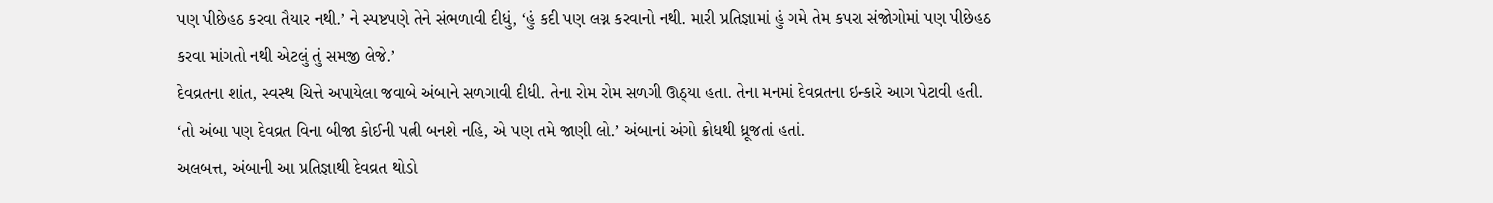પણ પીછેહઠ કરવા તૈયાર નથી.’ ને સ્પષ્ટપણે તેને સંભળાવી દીધું, ‘હું કદી પણ લગ્ન કરવાનો નથી. મારી પ્રતિજ્ઞામાં હું ગમે તેમ કપરા સંજોગોમાં પણ પીછેહઠ કરવા માંગતો નથી એટલું તું સમજી લેજે.’
દેવવ્રતના શાંત, સ્વસ્થ ચિત્તે અપાયેલા જવાબે અંબાને સળગાવી દીધી. તેના રોમ રોમ સળગી ઊઠ્યા હતા. તેના મનમાં દેવવ્રતના ઇન્કારે આગ પેટાવી હતી.
‘તો અંબા પણ દેવવ્રત વિના બીજા કોઈની પત્ની બનશે નહિ, એ પણ તમે જાણી લો.’ અંબાનાં અંગો ક્રોધથી ધ્રૂજતાં હતાં.
અલબત્ત, અંબાની આ પ્રતિજ્ઞાથી દેવવ્રત થોડો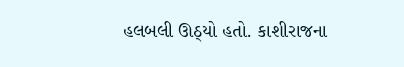હલબલી ઊઠ્યો હતો. કાશીરાજના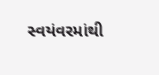સ્વયંવરમાંથી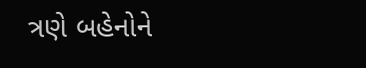ત્રણે બહેનોને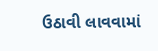ઉઠાવી લાવવામાં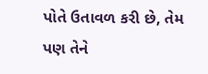પોતે ઉતાવળ કરી છે, તેમ પણ તેને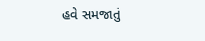હવે સમજાતું